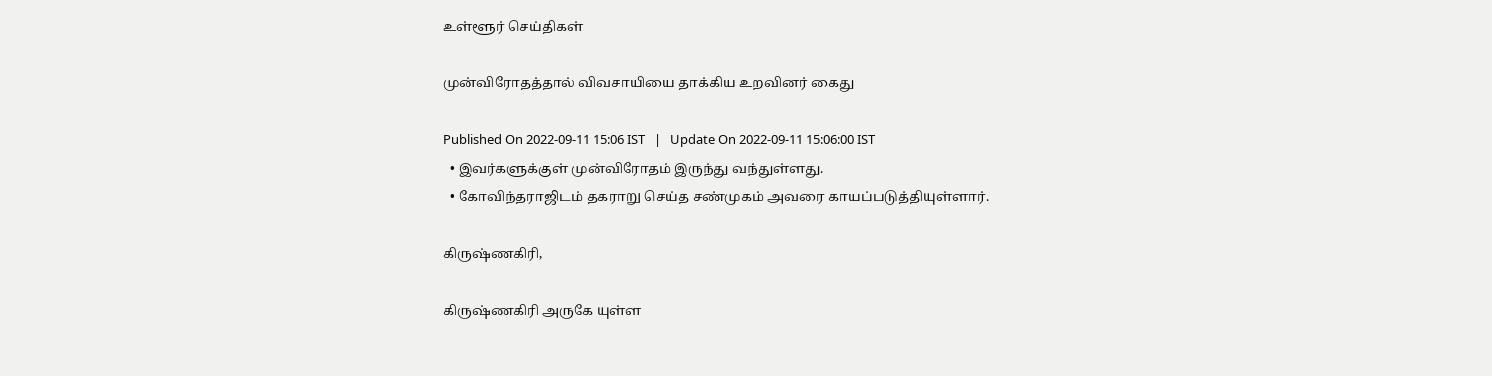உள்ளூர் செய்திகள்

முன்விரோதத்தால் விவசாயியை தாக்கிய உறவினர் கைது

Published On 2022-09-11 15:06 IST   |   Update On 2022-09-11 15:06:00 IST
  • இவர்களுக்குள் முன்விரோதம் இருந்து வந்துள்ளது.
  • கோவிந்தராஜிடம் தகராறு செய்த சண்முகம் அவரை காயப்படுத்தியுள்ளார்.

கிருஷ்ணகிரி,

கிருஷ்ணகிரி அருகே யுள்ள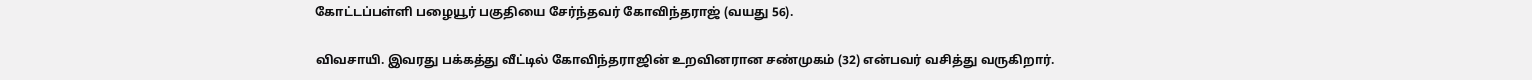கோட்டப்பள்ளி பழையூர் பகுதியை சேர்ந்தவர் கோவிந்தராஜ் (வயது 56).

விவசாயி. இவரது பக்கத்து வீட்டில் கோவிந்தராஜின் உறவினரான சண்முகம் (32) என்பவர் வசித்து வருகிறார்.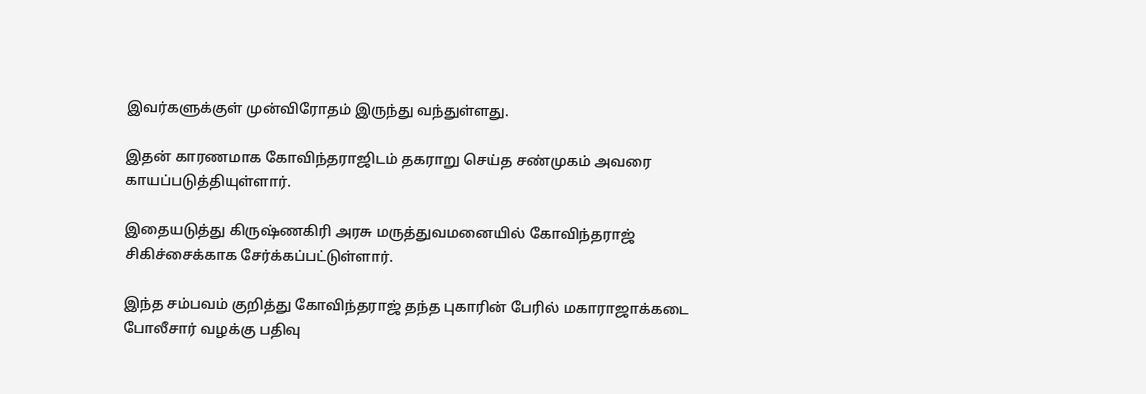இவர்களுக்குள் முன்விரோதம் இருந்து வந்துள்ளது.

இதன் காரணமாக கோவிந்தராஜிடம் தகராறு செய்த சண்முகம் அவரை காயப்படுத்தியுள்ளார்.

இதையடுத்து கிருஷ்ணகிரி அரசு மருத்துவமனையில் கோவிந்தராஜ் சிகிச்சைக்காக சேர்க்கப்பட்டுள்ளார்.

இந்த சம்பவம் குறித்து கோவிந்தராஜ் தந்த புகாரின் பேரில் மகாராஜாக்கடை போலீசார் வழக்கு பதிவு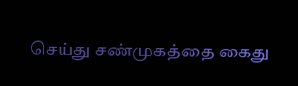செய்து சண்முகத்தை கைது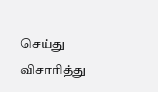செய்து விசாரித்து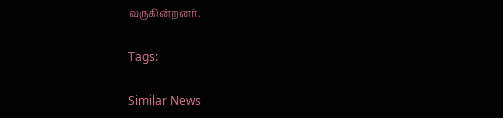வருகின்றனர்.

Tags:

Similar News